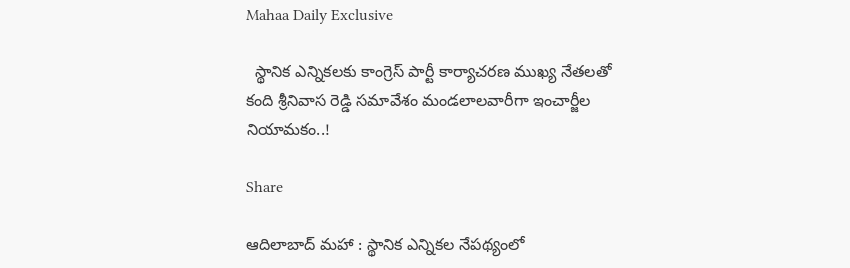Mahaa Daily Exclusive

  స్థానిక ఎన్నిక‌ల‌కు కాంగ్రెస్ పార్టీ కార్యాచ‌ర‌ణ‌ ముఖ్య నేత‌ల‌తో కంది శ్రీ‌నివాస రెడ్డి స‌మావేశం మండ‌లాల‌వారీగా ఇంచార్జీల నియామ‌కం..!

Share

ఆదిలాబాద్ మ‌హా : స్థానిక ఎన్నిక‌ల నేప‌థ్యంలో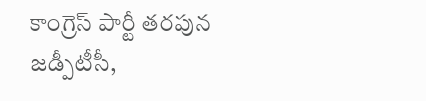కాంగ్రెస్ పార్టీ త‌ర‌పున జ‌డ్పీటీసీ,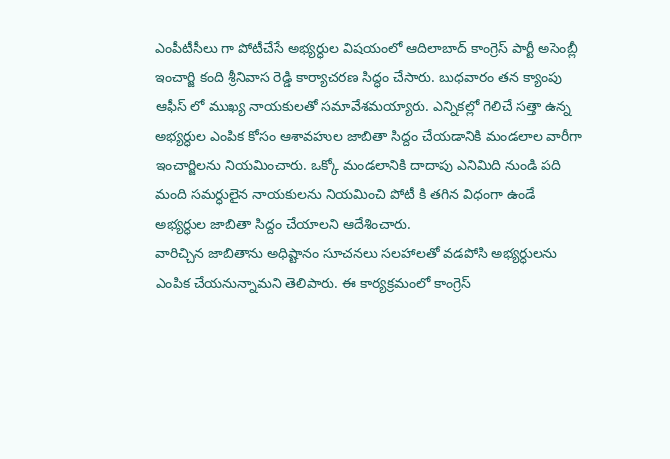ఎంపీటీసీలు గా పోటీచేసే అభ్య‌ర్ధుల విష‌యంలో ఆదిలాబాద్ కాంగ్రెస్ పార్టీ అసెంబ్లీ ఇంచార్జి కంది శ్రీ‌నివాస రెడ్డి కార్యాచ‌ర‌ణ సిద్ధం చేసారు. బుధ‌వారం త‌న క్యాంపు ఆఫీస్ లో ముఖ్య నాయ‌కుల‌తో స‌మావేశ‌మ‌య్యారు. ఎన్నిక‌ల్లో గెలిచే స‌త్తా ఉన్న అభ్య‌ర్ధుల ఎంపిక కోసం ఆశావ‌హుల జాబితా సిద్దం చేయ‌డానికి మండ‌లాల వారీగా ఇంచార్జిల‌ను నియ‌మించారు. ఒక్కో మండ‌లానికి దాదాపు ఎనిమిది నుండి ప‌ది మంది స‌మ‌ర్ధులైన నాయ‌కులను నియ‌మించి పోటీ కి త‌గిన విధంగా ఉండే అభ్య‌ర్ధుల జాబితా సిద్దం చేయాల‌ని ఆదేశించారు.
వారిచ్చిన జాబితాను అధిష్టానం సూచ‌న‌లు స‌ల‌హాల‌తో వ‌డ‌పోసి అభ్య‌ర్ధుల‌ను ఎంపిక చేయ‌నున్నామ‌ని తెలిపారు. ఈ కార్య‌క్ర‌మంలో కాంగ్రెస్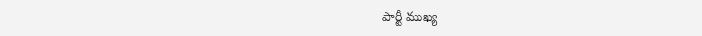పార్టీ ముఖ్య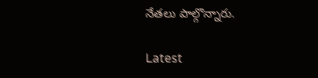నేత‌లు పాల్గొన్నారు.

Latest